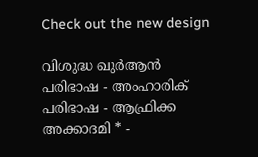Check out the new design

വിശുദ്ധ ഖുർആൻ പരിഭാഷ - അംഹാരിക് പരിഭാഷ - ആഫ്രിക്ക അക്കാദമി * -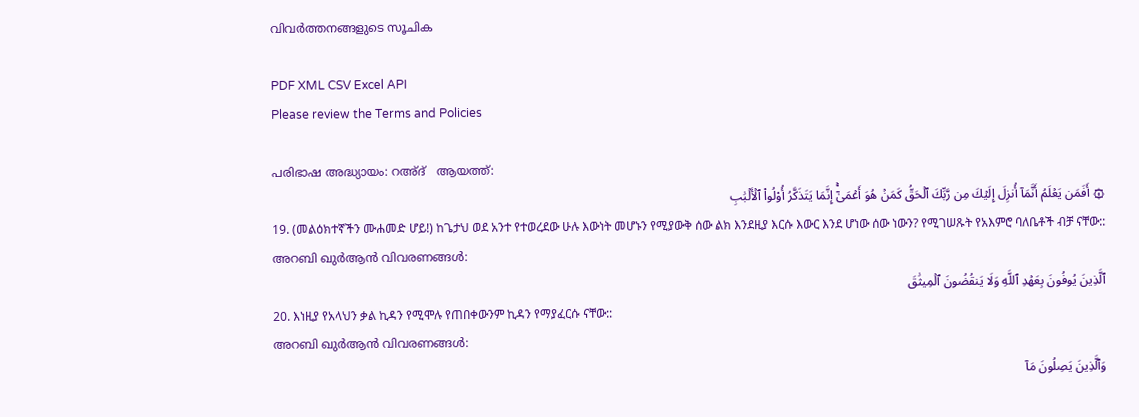വിവർത്തനങ്ങളുടെ സൂചിക

PDF XML CSV Excel API
Please review the Terms and Policies

പരിഭാഷ അദ്ധ്യായം: റഅ്ദ്   ആയത്ത്:
۞ أَفَمَن يَعۡلَمُ أَنَّمَآ أُنزِلَ إِلَيۡكَ مِن رَّبِّكَ ٱلۡحَقُّ كَمَنۡ هُوَ أَعۡمَىٰٓۚ إِنَّمَا يَتَذَكَّرُ أُوْلُواْ ٱلۡأَلۡبَٰبِ
19. (መልዕክተኛችን ሙሐመድ ሆይ!) ከጌታህ ወደ አንተ የተወረደው ሁሉ እውነት መሆኑን የሚያውቅ ሰው ልክ እንደዚያ እርሱ እውር እንደ ሆነው ሰው ነውን? የሚገሠጹት የአእምሮ ባለቤቶች ብቻ ናቸው::
അറബി ഖുർആൻ വിവരണങ്ങൾ:
ٱلَّذِينَ يُوفُونَ بِعَهۡدِ ٱللَّهِ وَلَا يَنقُضُونَ ٱلۡمِيثَٰقَ
20. እነዚያ የአላህን ቃል ኪዳን የሚሞሉ የጠበቀውንም ኪዳን የማያፈርሱ ናቸው::
അറബി ഖുർആൻ വിവരണങ്ങൾ:
وَٱلَّذِينَ يَصِلُونَ مَآ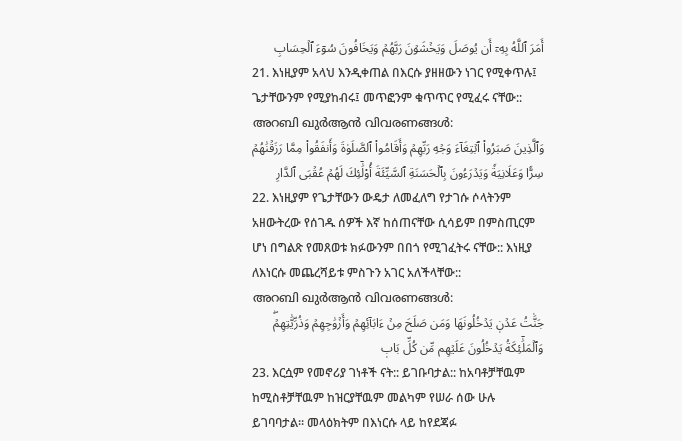أَمَرَ ٱللَّهُ بِهِۦٓ أَن يُوصَلَ وَيَخۡشَوۡنَ رَبَّهُمۡ وَيَخَافُونَ سُوٓءَ ٱلۡحِسَابِ
21. እነዚያም አላህ እንዲቀጠል በእርሱ ያዘዘውን ነገር የሚቀጥሉ፤ ጌታቸውንም የሚያከብሩ፤ መጥፎንም ቁጥጥር የሚፈሩ ናቸው::
അറബി ഖുർആൻ വിവരണങ്ങൾ:
وَٱلَّذِينَ صَبَرُواْ ٱبۡتِغَآءَ وَجۡهِ رَبِّهِمۡ وَأَقَامُواْ ٱلصَّلَوٰةَ وَأَنفَقُواْ مِمَّا رَزَقۡنَٰهُمۡ سِرّٗا وَعَلَانِيَةٗ وَيَدۡرَءُونَ بِٱلۡحَسَنَةِ ٱلسَّيِّئَةَ أُوْلَٰٓئِكَ لَهُمۡ عُقۡبَى ٱلدَّارِ
22. እነዚያም የጌታቸውን ውዴታ ለመፈለግ የታገሱ ሶላትንም አዘውትረው የሰገዱ ሰዎች እኛ ከሰጠናቸው ሲሳይም በምስጢርም ሆነ በግልጽ የመጸወቱ ክፉውንም በበጎ የሚገፈትሩ ናቸው:: እነዚያ ለእነርሱ መጨረሻይቱ ምስጉን አገር አለችላቸው::
അറബി ഖുർആൻ വിവരണങ്ങൾ:
جَنَّٰتُ عَدۡنٖ يَدۡخُلُونَهَا وَمَن صَلَحَ مِنۡ ءَابَآئِهِمۡ وَأَزۡوَٰجِهِمۡ وَذُرِّيَّٰتِهِمۡۖ وَٱلۡمَلَٰٓئِكَةُ يَدۡخُلُونَ عَلَيۡهِم مِّن كُلِّ بَابٖ
23. እርሷም የመኖሪያ ገነቶች ናት:: ይገቡባታል:: ከአባቶቻቸዉም ከሚስቶቻቸዉም ከዝርያቸዉም መልካም የሠራ ሰው ሁሉ ይገባባታል። መላዕክትም በእነርሱ ላይ ከየደጃፉ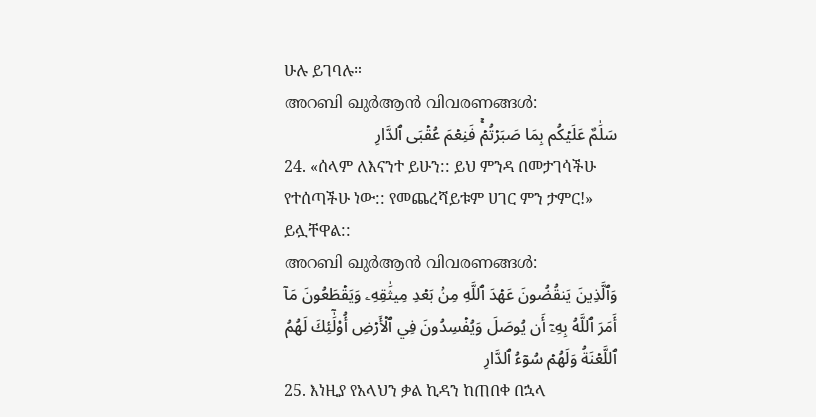ሁሉ ይገባሉ።
അറബി ഖുർആൻ വിവരണങ്ങൾ:
سَلَٰمٌ عَلَيۡكُم بِمَا صَبَرۡتُمۡۚ فَنِعۡمَ عُقۡبَى ٱلدَّارِ
24. «ሰላም ለእናንተ ይሁን:: ይህ ምንዳ በመታገሳችሁ የተሰጣችሁ ነው:: የመጨረሻይቱም ሀገር ምን ታምር!» ይሏቸዋል::
അറബി ഖുർആൻ വിവരണങ്ങൾ:
وَٱلَّذِينَ يَنقُضُونَ عَهۡدَ ٱللَّهِ مِنۢ بَعۡدِ مِيثَٰقِهِۦ وَيَقۡطَعُونَ مَآ أَمَرَ ٱللَّهُ بِهِۦٓ أَن يُوصَلَ وَيُفۡسِدُونَ فِي ٱلۡأَرۡضِ أُوْلَٰٓئِكَ لَهُمُ ٱللَّعۡنَةُ وَلَهُمۡ سُوٓءُ ٱلدَّارِ
25. እነዚያ የአላህን ቃል ኪዳን ከጠበቀ በኋላ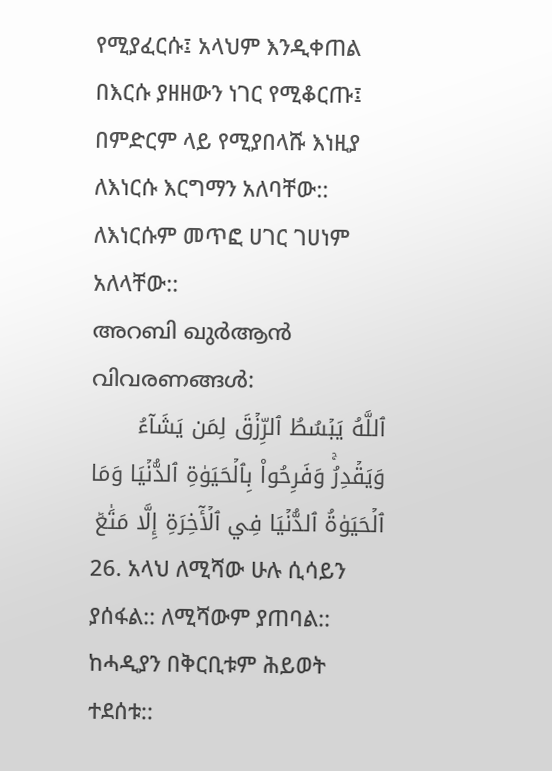የሚያፈርሱ፤ አላህም እንዲቀጠል በእርሱ ያዘዘውን ነገር የሚቆርጡ፤ በምድርም ላይ የሚያበላሹ እነዚያ ለእነርሱ እርግማን አለባቸው:: ለእነርሱም መጥፎ ሀገር ገሀነም አለላቸው::
അറബി ഖുർആൻ വിവരണങ്ങൾ:
ٱللَّهُ يَبۡسُطُ ٱلرِّزۡقَ لِمَن يَشَآءُ وَيَقۡدِرُۚ وَفَرِحُواْ بِٱلۡحَيَوٰةِ ٱلدُّنۡيَا وَمَا ٱلۡحَيَوٰةُ ٱلدُّنۡيَا فِي ٱلۡأٓخِرَةِ إِلَّا مَتَٰعٞ
26. አላህ ለሚሻው ሁሉ ሲሳይን ያሰፋል:: ለሚሻውም ያጠባል:: ከሓዲያን በቅርቢቱም ሕይወት ተደሰቱ::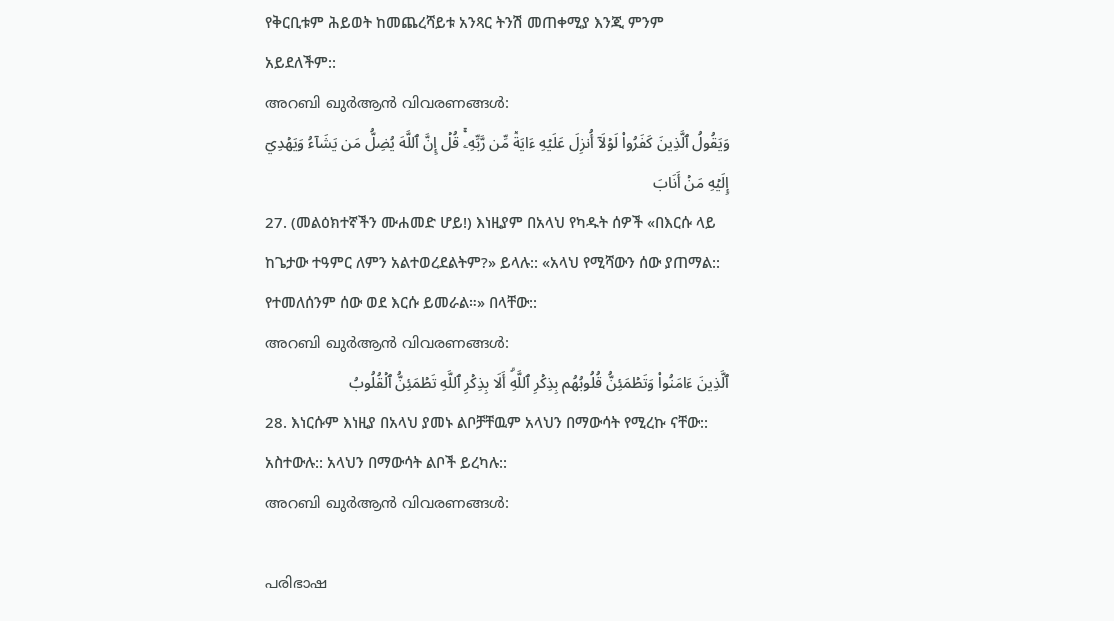የቅርቢቱም ሕይወት ከመጨረሻይቱ አንጻር ትንሽ መጠቀሚያ እንጂ ምንም አይደለችም::
അറബി ഖുർആൻ വിവരണങ്ങൾ:
وَيَقُولُ ٱلَّذِينَ كَفَرُواْ لَوۡلَآ أُنزِلَ عَلَيۡهِ ءَايَةٞ مِّن رَّبِّهِۦۚ قُلۡ إِنَّ ٱللَّهَ يُضِلُّ مَن يَشَآءُ وَيَهۡدِيٓ إِلَيۡهِ مَنۡ أَنَابَ
27. (መልዕክተኛችን ሙሐመድ ሆይ!) እነዚያም በአላህ የካዱት ሰዎች «በእርሱ ላይ ከጌታው ተዓምር ለምን አልተወረደልትም?» ይላሉ:: «አላህ የሚሻውን ሰው ያጠማል:: የተመለሰንም ሰው ወደ እርሱ ይመራል።» በላቸው::
അറബി ഖുർആൻ വിവരണങ്ങൾ:
ٱلَّذِينَ ءَامَنُواْ وَتَطۡمَئِنُّ قُلُوبُهُم بِذِكۡرِ ٱللَّهِۗ أَلَا بِذِكۡرِ ٱللَّهِ تَطۡمَئِنُّ ٱلۡقُلُوبُ
28. እነርሱም እነዚያ በአላህ ያመኑ ልቦቻቸዉም አላህን በማውሳት የሚረኩ ናቸው:: አስተውሉ:: አላህን በማውሳት ልቦች ይረካሉ::
അറബി ഖുർആൻ വിവരണങ്ങൾ:

പരിഭാഷ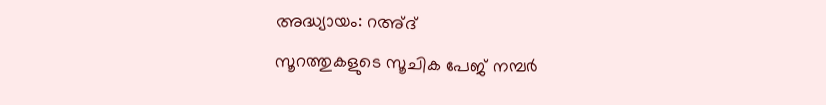അദ്ധ്യായം: റഅ്ദ്
സൂറത്തുകളുടെ സൂചിക പേജ് നമ്പർ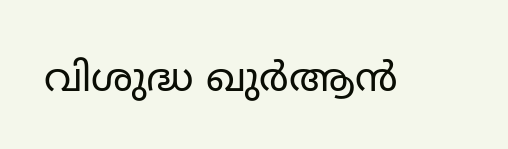വിശുദ്ധ ഖുർആൻ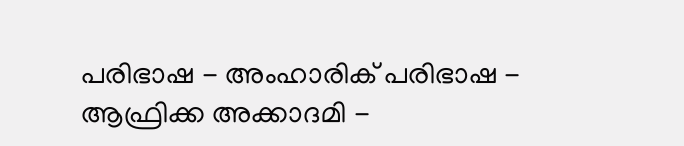പരിഭാഷ - അംഹാരിക് പരിഭാഷ - ആഫ്രിക്ക അക്കാദമി -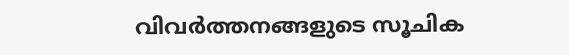വിവർത്തനങ്ങളുടെ സൂചിക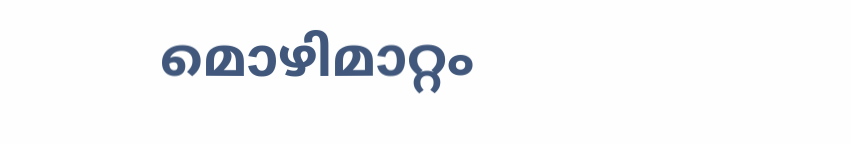മൊഴിമാറ്റം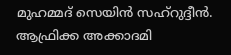മുഹമ്മദ് സെയിൻ സഹ്റുദ്ദീൻ. ആഫ്രിക്ക അക്കാദമി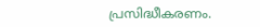പ്രസിദ്ധീകരണം.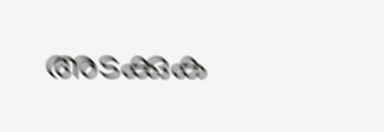അടക്കുക